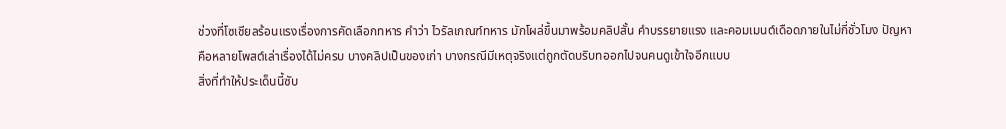ช่วงที่โซเชียลร้อนแรงเรื่องการคัดเลือกทหาร คำว่า ไวรัลเกณฑ์ทหาร มักโผล่ขึ้นมาพร้อมคลิปสั้น คำบรรยายแรง และคอมเมนต์เดือดภายในไม่กี่ชั่วโมง ปัญหาคือหลายโพสต์เล่าเรื่องได้ไม่ครบ บางคลิปเป็นของเก่า บางกรณีมีเหตุจริงแต่ถูกตัดบริบทออกไปจนคนดูเข้าใจอีกแบบ
สิ่งที่ทำให้ประเด็นนี้ซับ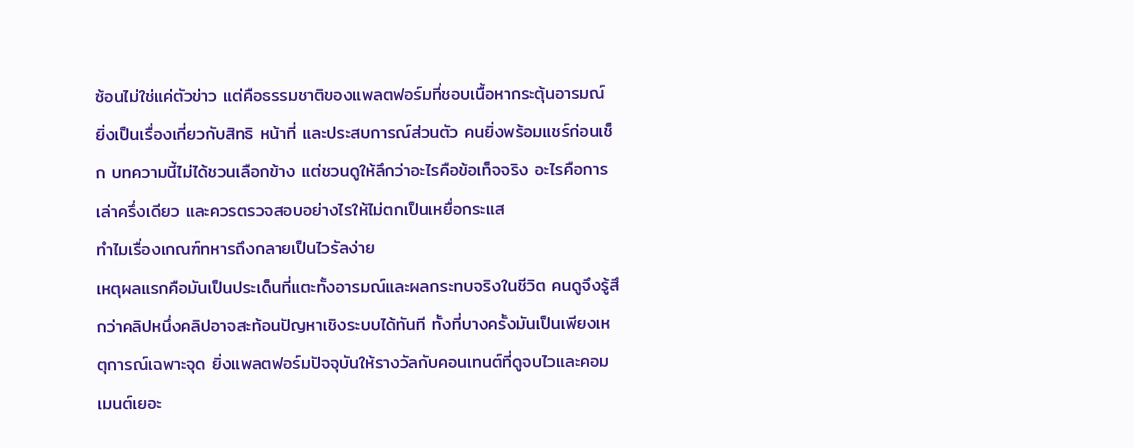ซ้อนไม่ใช่แค่ตัวข่าว แต่คือธรรมชาติของแพลตฟอร์มที่ชอบเนื้อหากระตุ้นอารมณ์ ยิ่งเป็นเรื่องเกี่ยวกับสิทธิ หน้าที่ และประสบการณ์ส่วนตัว คนยิ่งพร้อมแชร์ก่อนเช็ก บทความนี้ไม่ได้ชวนเลือกข้าง แต่ชวนดูให้ลึกว่าอะไรคือข้อเท็จจริง อะไรคือการเล่าครึ่งเดียว และควรตรวจสอบอย่างไรให้ไม่ตกเป็นเหยื่อกระแส
ทำไมเรื่องเกณฑ์ทหารถึงกลายเป็นไวรัลง่าย
เหตุผลแรกคือมันเป็นประเด็นที่แตะทั้งอารมณ์และผลกระทบจริงในชีวิต คนดูจึงรู้สึกว่าคลิปหนึ่งคลิปอาจสะท้อนปัญหาเชิงระบบได้ทันที ทั้งที่บางครั้งมันเป็นเพียงเหตุการณ์เฉพาะจุด ยิ่งแพลตฟอร์มปัจจุบันให้รางวัลกับคอนเทนต์ที่ดูจบไวและคอมเมนต์เยอะ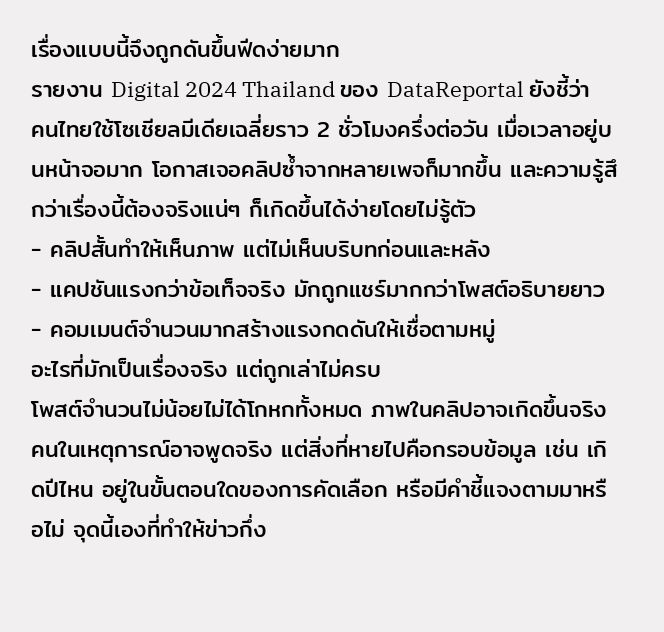เรื่องแบบนี้จึงถูกดันขึ้นฟีดง่ายมาก
รายงาน Digital 2024 Thailand ของ DataReportal ยังชี้ว่าคนไทยใช้โซเชียลมีเดียเฉลี่ยราว 2 ชั่วโมงครึ่งต่อวัน เมื่อเวลาอยู่บนหน้าจอมาก โอกาสเจอคลิปซ้ำจากหลายเพจก็มากขึ้น และความรู้สึกว่าเรื่องนี้ต้องจริงแน่ๆ ก็เกิดขึ้นได้ง่ายโดยไม่รู้ตัว
- คลิปสั้นทำให้เห็นภาพ แต่ไม่เห็นบริบทก่อนและหลัง
- แคปชันแรงกว่าข้อเท็จจริง มักถูกแชร์มากกว่าโพสต์อธิบายยาว
- คอมเมนต์จำนวนมากสร้างแรงกดดันให้เชื่อตามหมู่
อะไรที่มักเป็นเรื่องจริง แต่ถูกเล่าไม่ครบ
โพสต์จำนวนไม่น้อยไม่ได้โกหกทั้งหมด ภาพในคลิปอาจเกิดขึ้นจริง คนในเหตุการณ์อาจพูดจริง แต่สิ่งที่หายไปคือกรอบข้อมูล เช่น เกิดปีไหน อยู่ในขั้นตอนใดของการคัดเลือก หรือมีคำชี้แจงตามมาหรือไม่ จุดนี้เองที่ทำให้ข่าวกึ่ง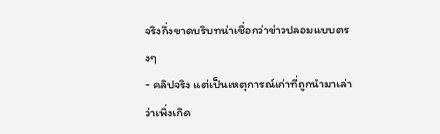จริงกึ่งขาดบริบทน่าเชื่อกว่าข่าวปลอมแบบตรงๆ
- คลิปจริง แต่เป็นเหตุการณ์เก่าที่ถูกนำมาเล่าว่าเพิ่งเกิด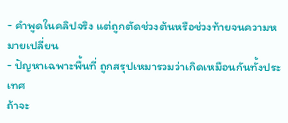- คำพูดในคลิปจริง แต่ถูกตัดช่วงต้นหรือช่วงท้ายจนความหมายเปลี่ยน
- ปัญหาเฉพาะพื้นที่ ถูกสรุปเหมารวมว่าเกิดเหมือนกันทั้งประเทศ
ถ้าจะ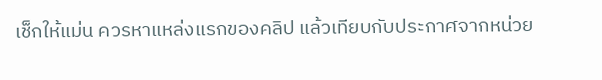เช็กให้แม่น ควรหาแหล่งแรกของคลิป แล้วเทียบกับประกาศจากหน่วย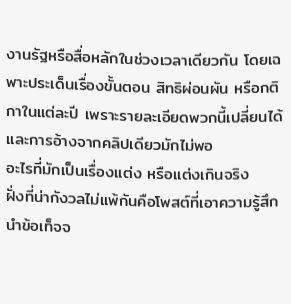งานรัฐหรือสื่อหลักในช่วงเวลาเดียวกัน โดยเฉพาะประเด็นเรื่องขั้นตอน สิทธิผ่อนผัน หรือกติกาในแต่ละปี เพราะรายละเอียดพวกนี้เปลี่ยนได้ และการอ้างจากคลิปเดียวมักไม่พอ
อะไรที่มักเป็นเรื่องแต่ง หรือแต่งเกินจริง
ฝั่งที่น่ากังวลไม่แพ้กันคือโพสต์ที่เอาความรู้สึกนำข้อเท็จจ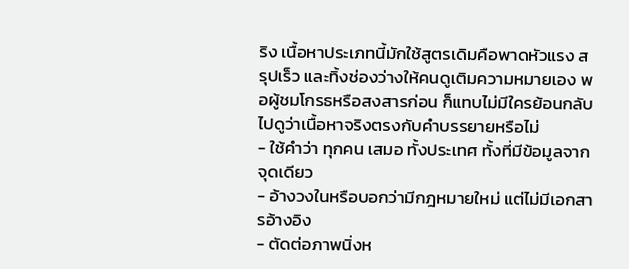ริง เนื้อหาประเภทนี้มักใช้สูตรเดิมคือพาดหัวแรง สรุปเร็ว และทิ้งช่องว่างให้คนดูเติมความหมายเอง พอผู้ชมโกรธหรือสงสารก่อน ก็แทบไม่มีใครย้อนกลับไปดูว่าเนื้อหาจริงตรงกับคำบรรยายหรือไม่
- ใช้คำว่า ทุกคน เสมอ ทั้งประเทศ ทั้งที่มีข้อมูลจากจุดเดียว
- อ้างวงในหรือบอกว่ามีกฎหมายใหม่ แต่ไม่มีเอกสารอ้างอิง
- ตัดต่อภาพนิ่งห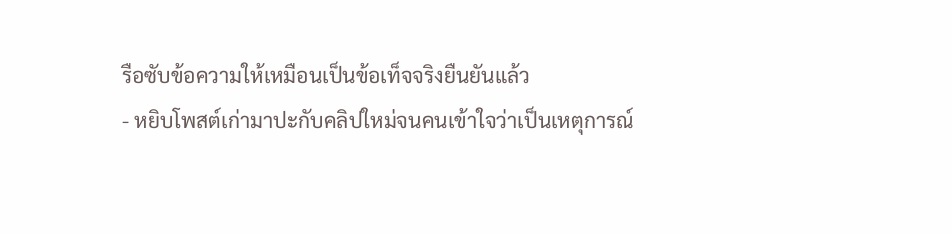รือซับข้อความให้เหมือนเป็นข้อเท็จจริงยืนยันแล้ว
- หยิบโพสต์เก่ามาปะกับคลิปใหม่จนคนเข้าใจว่าเป็นเหตุการณ์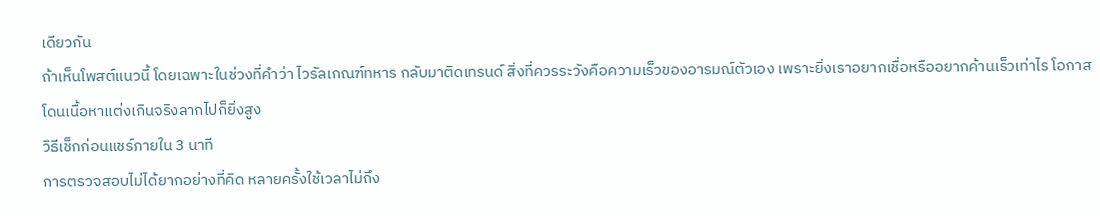เดียวกัน
ถ้าเห็นโพสต์แนวนี้ โดยเฉพาะในช่วงที่คำว่า ไวรัลเกณฑ์ทหาร กลับมาติดเทรนด์ สิ่งที่ควรระวังคือความเร็วของอารมณ์ตัวเอง เพราะยิ่งเราอยากเชื่อหรืออยากค้านเร็วเท่าไร โอกาสโดนเนื้อหาแต่งเกินจริงลากไปก็ยิ่งสูง
วิธีเช็กก่อนแชร์ภายใน 3 นาที
การตรวจสอบไม่ได้ยากอย่างที่คิด หลายครั้งใช้เวลาไม่ถึง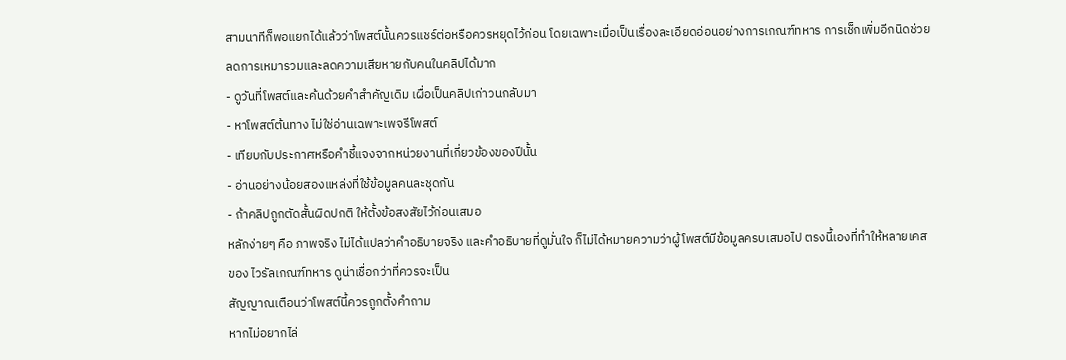สามนาทีก็พอแยกได้แล้วว่าโพสต์นั้นควรแชร์ต่อหรือควรหยุดไว้ก่อน โดยเฉพาะเมื่อเป็นเรื่องละเอียดอ่อนอย่างการเกณฑ์ทหาร การเช็กเพิ่มอีกนิดช่วยลดการเหมารวมและลดความเสียหายกับคนในคลิปได้มาก
- ดูวันที่โพสต์และค้นด้วยคำสำคัญเดิม เผื่อเป็นคลิปเก่าวนกลับมา
- หาโพสต์ต้นทาง ไม่ใช่อ่านเฉพาะเพจรีโพสต์
- เทียบกับประกาศหรือคำชี้แจงจากหน่วยงานที่เกี่ยวข้องของปีนั้น
- อ่านอย่างน้อยสองแหล่งที่ใช้ข้อมูลคนละชุดกัน
- ถ้าคลิปถูกตัดสั้นผิดปกติ ให้ตั้งข้อสงสัยไว้ก่อนเสมอ
หลักง่ายๆ คือ ภาพจริง ไม่ได้แปลว่าคำอธิบายจริง และคำอธิบายที่ดูมั่นใจ ก็ไม่ได้หมายความว่าผู้โพสต์มีข้อมูลครบเสมอไป ตรงนี้เองที่ทำให้หลายเคสของ ไวรัลเกณฑ์ทหาร ดูน่าเชื่อกว่าที่ควรจะเป็น
สัญญาณเตือนว่าโพสต์นี้ควรถูกตั้งคำถาม
หากไม่อยากไล่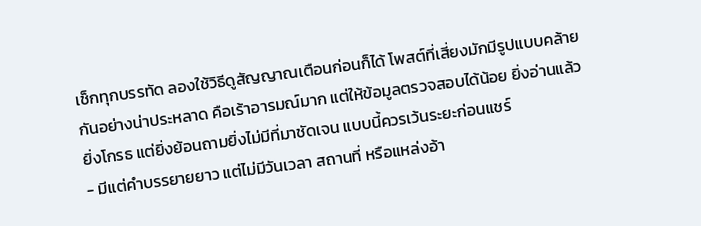เช็กทุกบรรทัด ลองใช้วิธีดูสัญญาณเตือนก่อนก็ได้ โพสต์ที่เสี่ยงมักมีรูปแบบคล้ายกันอย่างน่าประหลาด คือเร้าอารมณ์มาก แต่ให้ข้อมูลตรวจสอบได้น้อย ยิ่งอ่านแล้วยิ่งโกรธ แต่ยิ่งย้อนถามยิ่งไม่มีที่มาชัดเจน แบบนี้ควรเว้นระยะก่อนแชร์
- มีแต่คำบรรยายยาว แต่ไม่มีวันเวลา สถานที่ หรือแหล่งอ้า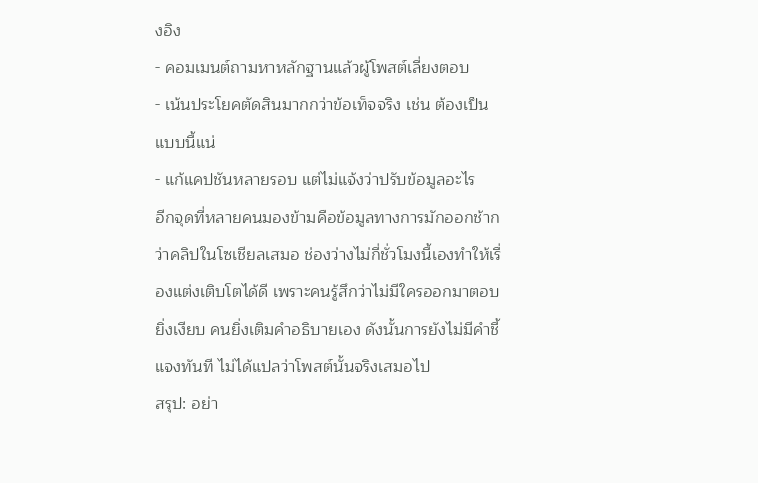งอิง
- คอมเมนต์ถามหาหลักฐานแล้วผู้โพสต์เลี่ยงตอบ
- เน้นประโยคตัดสินมากกว่าข้อเท็จจริง เช่น ต้องเป็นแบบนี้แน่
- แก้แคปชันหลายรอบ แต่ไม่แจ้งว่าปรับข้อมูลอะไร
อีกจุดที่หลายคนมองข้ามคือข้อมูลทางการมักออกช้ากว่าคลิปในโซเชียลเสมอ ช่องว่างไม่กี่ชั่วโมงนี้เองทำให้เรื่องแต่งเติบโตได้ดี เพราะคนรู้สึกว่าไม่มีใครออกมาตอบ ยิ่งเงียบ คนยิ่งเติมคำอธิบายเอง ดังนั้นการยังไม่มีคำชี้แจงทันที ไม่ได้แปลว่าโพสต์นั้นจริงเสมอไป
สรุป: อย่า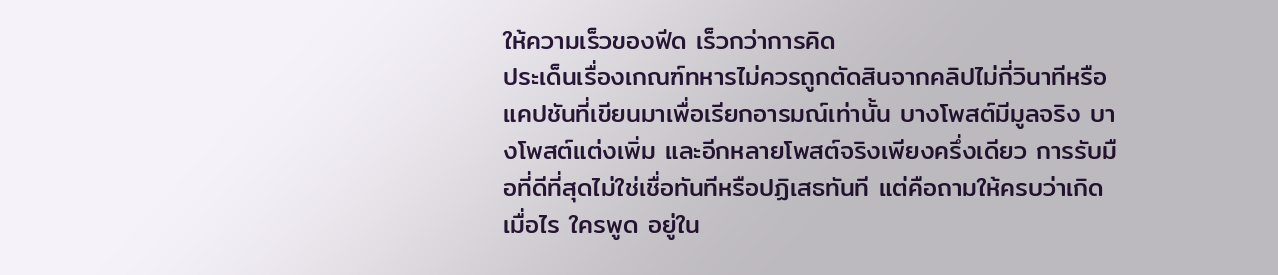ให้ความเร็วของฟีด เร็วกว่าการคิด
ประเด็นเรื่องเกณฑ์ทหารไม่ควรถูกตัดสินจากคลิปไม่กี่วินาทีหรือแคปชันที่เขียนมาเพื่อเรียกอารมณ์เท่านั้น บางโพสต์มีมูลจริง บางโพสต์แต่งเพิ่ม และอีกหลายโพสต์จริงเพียงครึ่งเดียว การรับมือที่ดีที่สุดไม่ใช่เชื่อทันทีหรือปฏิเสธทันที แต่คือถามให้ครบว่าเกิดเมื่อไร ใครพูด อยู่ใน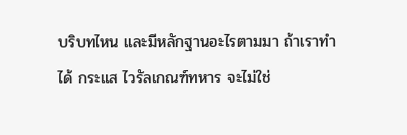บริบทไหน และมีหลักฐานอะไรตามมา ถ้าเราทำได้ กระแส ไวรัลเกณฑ์ทหาร จะไม่ใช่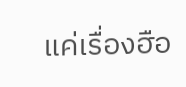แค่เรื่องฮือ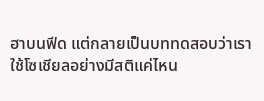ฮาบนฟีด แต่กลายเป็นบททดสอบว่าเราใช้โซเชียลอย่างมีสติแค่ไหน